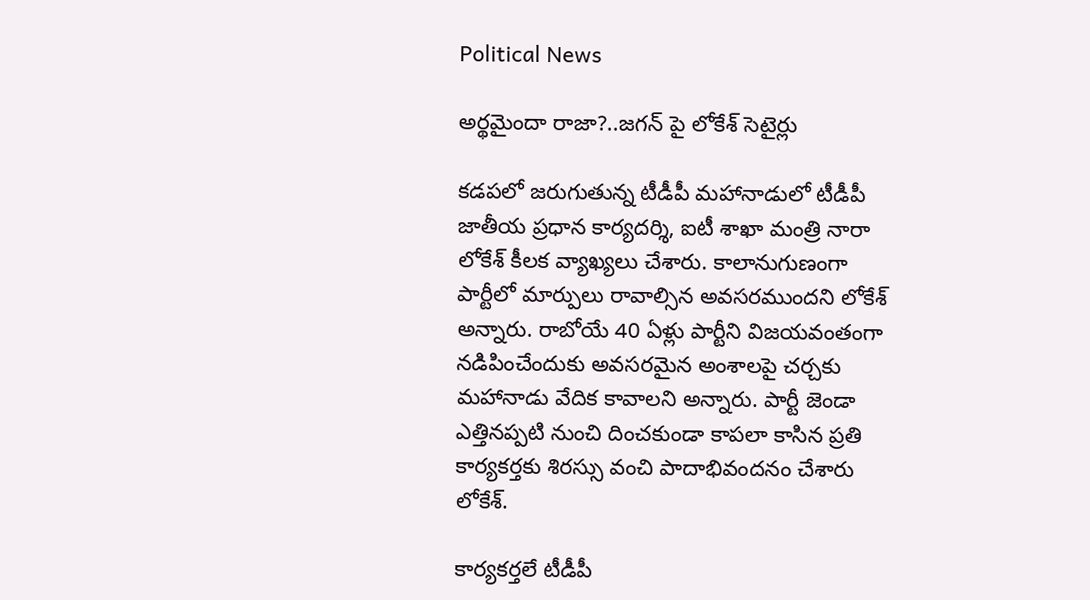Political News

అర్థమైందా రాజా?..జగన్ పై లోకేశ్ సెటైర్లు

కడపలో జరుగుతున్న టీడీపీ మహానాడులో టీడీపీ జాతీయ ప్రధాన కార్యదర్శి, ఐటీ శాఖా మంత్రి నారా లోకేశ్ కీలక వ్యాఖ్యలు చేశారు. కాలానుగుణంగా పార్టీలో మార్పులు రావాల్సిన అవసరముందని లోకేశ్ అన్నారు. రాబోయే 40 ఏళ్లు పార్టీని విజయవంతంగా నడిపించేందుకు అవసరమైన అంశాలపై చర్చకు మహానాడు వేదిక కావాలని అన్నారు. పార్టీ జెండా ఎత్తినప్పటి నుంచి దించకుండా కాపలా కాసిన ప్రతి కార్యకర్తకు శిరస్సు వంచి పాదాభివందనం చేశారు లోకేశ్.

కార్యకర్తలే టీడీపీ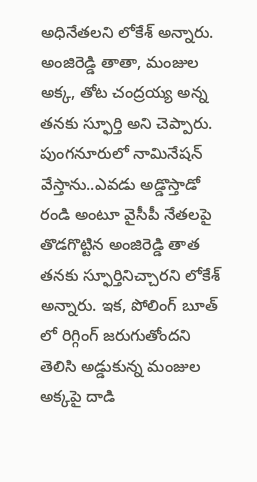అధినేతలని లోకేశ్ అన్నారు. అంజిరెడ్డి తాతా, మంజుల అక్క, తోట చంద్రయ్య అన్న తనకు స్ఫూర్తి అని చెప్పారు. పుంగనూరులో నామినేషన్ వేస్తాను..ఎవడు అడ్డొస్తాడో రండి అంటూ వైసీపీ నేతలపై తొడగొట్టిన అంజిరెడ్డి తాత తనకు స్ఫూర్తినిచ్చారని లోకేశ్ అన్నారు. ఇక, పోలింగ్ బూత్ లో రిగ్గింగ్ జరుగుతోందని తెలిసి అడ్డుకున్న మంజుల అక్కపై దాడి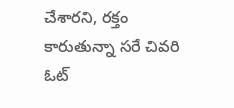చేశారని, రక్తం కారుతున్నా సరే చివరి ఓట్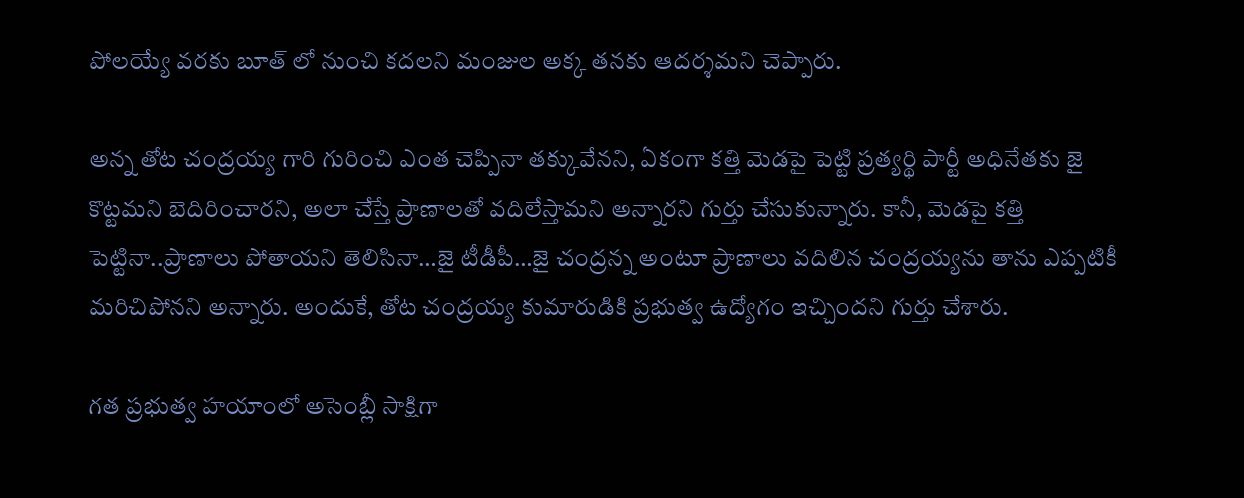పోలయ్యే వరకు బూత్ లో నుంచి కదలని మంజుల అక్క తనకు ఆదర్శమని చెప్పారు.

అన్న తోట చంద్రయ్య గారి గురించి ఎంత చెప్పినా తక్కువేనని, ఏకంగా కత్తి మెడపై పెట్టి ప్రత్యర్థి పార్టీ అధినేతకు జై కొట్టమని బెదిరించారని, అలా చేస్తే ప్రాణాలతో వదిలేస్తామని అన్నారని గుర్తు చేసుకున్నారు. కానీ, మెడపై కత్తి పెట్టినా..ప్రాణాలు పోతాయని తెలిసినా…జై టీడీపీ…జై చంద్రన్న అంటూ ప్రాణాలు వదిలిన చంద్రయ్యను తాను ఎప్పటికీ మరిచిపోనని అన్నారు. అందుకే, తోట చంద్రయ్య కుమారుడికి ప్రభుత్వ ఉద్యోగం ఇచ్చిందని గుర్తు చేశారు.

గత ప్రభుత్వ హయాంలో అసెంబ్లీ సాక్షిగా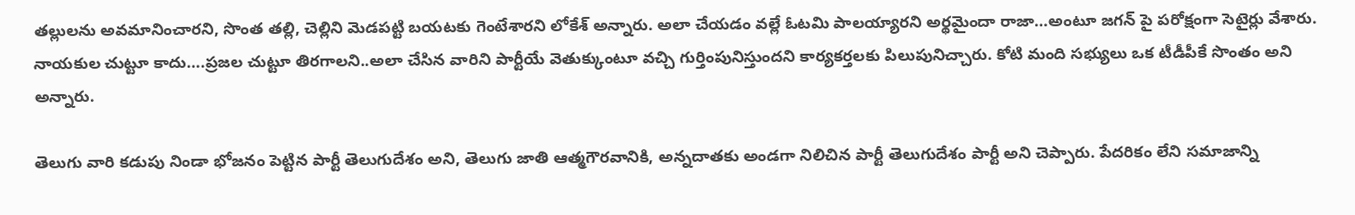తల్లులను అవమానించారని, సొంత తల్లి, చెల్లిని మెడపట్టి బయటకు గెంటేశారని లోకేశ్ అన్నారు. అలా చేయడం వల్లే ఓటమి పాలయ్యారని అర్థమైందా రాజా…అంటూ జగన్ పై పరోక్షంగా సెటైర్లు వేశారు. నాయకుల చుట్టూ కాదు….ప్రజల చుట్టూ తిరగాలని..అలా చేసిన వారిని పార్టీయే వెతుక్కుంటూ వచ్చి గుర్తింపునిస్తుందని కార్యకర్తలకు పిలుపునిచ్చారు. కోటి మంది సభ్యులు ఒక టీడీపీకే సొంతం అని అన్నారు.

తెలుగు వారి కడుపు నిండా భోజనం పెట్టిన పార్టీ తెలుగుదేశం అని, తెలుగు జాతి ఆత్మగౌరవానికి, అన్నదాతకు అండగా నిలిచిన పార్టీ తెలుగుదేశం పార్టీ అని చెప్పారు. పేదరికం లేని సమాజాన్ని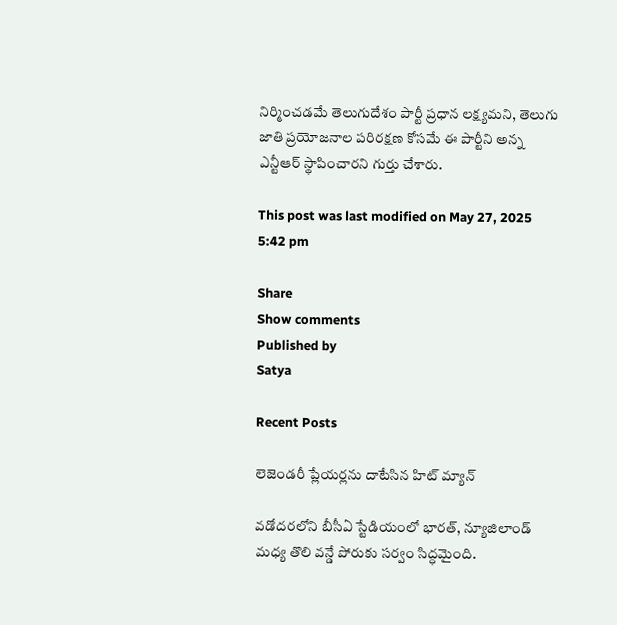నిర్మించడమే తెలుగుదేశం పార్టీ ప్రధాన లక్ష్యమని, తెలుగు జాతి ప్రయోజనాల పరిరక్షణ కోసమే ఈ పార్టీని అన్న ఎన్టీఆర్ స్థాపించారని గుర్తు చేశారు.

This post was last modified on May 27, 2025 5:42 pm

Share
Show comments
Published by
Satya

Recent Posts

లెజెండరీ ప్లేయర్లను దాటేసిన హిట్ మ్యాన్

వడోదరలోని బీసీఏ స్టేడియంలో భారత్, న్యూజిలాండ్ మధ్య తొలి వన్డే పోరుకు సర్వం సిద్ధమైంది.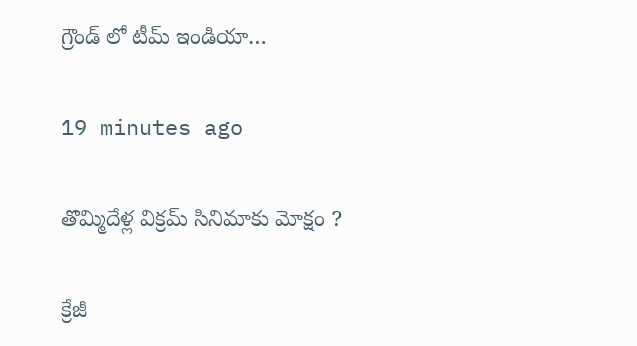గ్రౌండ్ లో టీమ్ ఇండియా…

19 minutes ago

తొమ్మిదేళ్ల విక్రమ్ సినిమాకు మోక్షం ?

క్రేజీ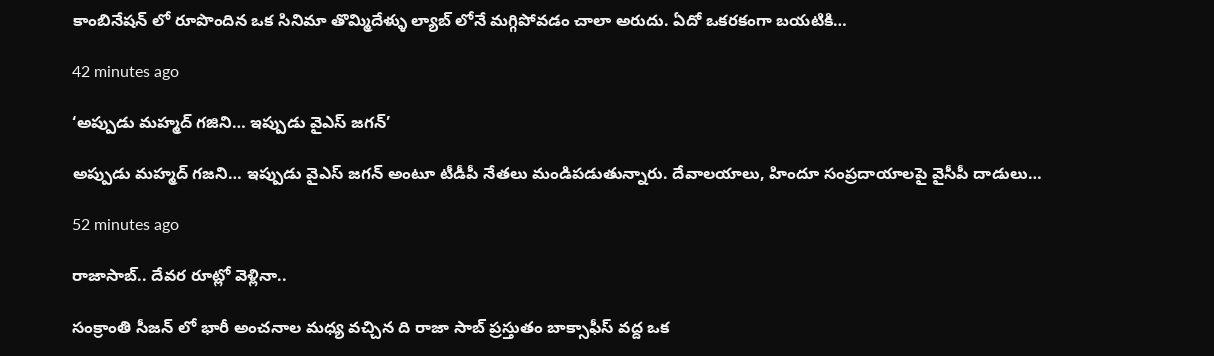కాంబినేషన్ లో రూపొందిన ఒక సినిమా తొమ్మిదేళ్ళు ల్యాబ్ లోనే మగ్గిపోవడం చాలా అరుదు. ఏదో ఒకరకంగా బయటికి…

42 minutes ago

‘అప్పుడు మహ్మద్ గజిని… ఇప్పుడు వైఎస్ జగన్’

అప్పుడు మహ్మద్‌ గజని… ఇప్పుడు వైఎస్‌ జగన్‌ అంటూ టీడీపీ నేతలు మండిపడుతున్నారు. దేవాలయాలు, హిందూ సంప్రదాయాలపై వైసీపీ దాడులు…

52 minutes ago

రాజాసాబ్.. దేవర రూట్లో వెళ్లినా..

సంక్రాంతి సీజన్ లో భారీ అంచనాల మధ్య వచ్చిన ది రాజా సాబ్ ప్రస్తుతం బాక్సాఫీస్ వద్ద ఒక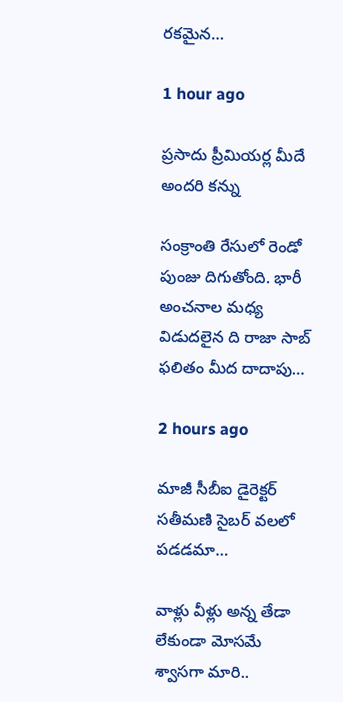రకమైన…

1 hour ago

ప్రసాదు ప్రీమియర్ల మీదే అందరి కన్ను

సంక్రాంతి రేసులో రెండో పుంజు దిగుతోంది. భారీ అంచనాల మధ్య విడుదలైన ది రాజా సాబ్ ఫలితం మీద దాదాపు…

2 hours ago

మాజీ సీబీఐ డైరెక్టర్ సతీమణి సైబర్ వలలో పడడమా…

వాళ్లు వీళ్లు అన్న తేడా లేకుండా మోసమే శ్వాసగా మారి..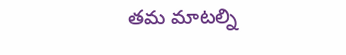తమ మాటల్ని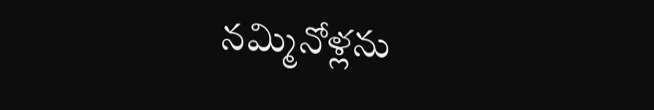నమ్మినోళ్లను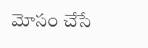మోసం చేసే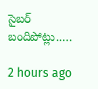సైబర్ బందిపోట్లు..…

2 hours ago